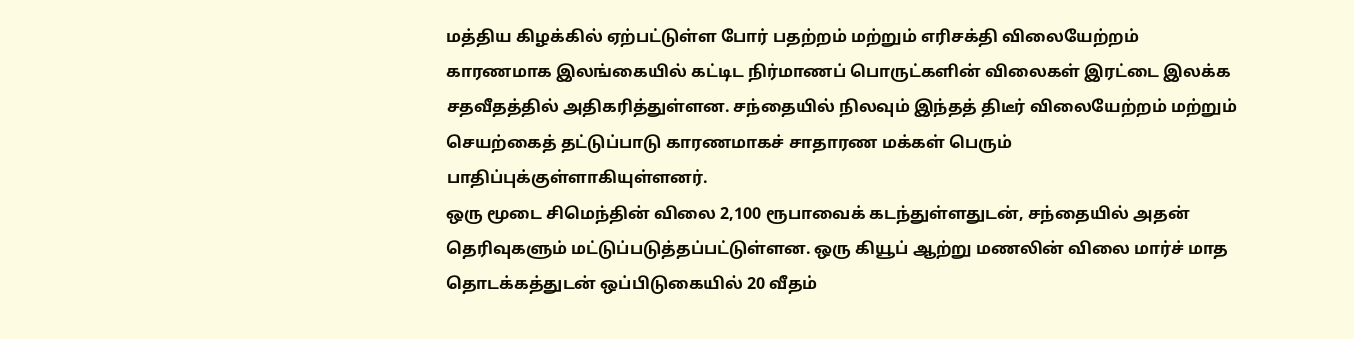மத்திய கிழக்கில் ஏற்பட்டுள்ள போர் பதற்றம் மற்றும் எரிசக்தி விலையேற்றம் காரணமாக இலங்கையில் கட்டிட நிர்மாணப் பொருட்களின் விலைகள் இரட்டை இலக்க சதவீதத்தில் அதிகரித்துள்ளன. சந்தையில் நிலவும் இந்தத் திடீர் விலையேற்றம் மற்றும் செயற்கைத் தட்டுப்பாடு காரணமாகச் சாதாரண மக்கள் பெரும் பாதிப்புக்குள்ளாகியுள்ளனர்.
ஒரு மூடை சிமெந்தின் விலை 2,100 ரூபாவைக் கடந்துள்ளதுடன், சந்தையில் அதன் தெரிவுகளும் மட்டுப்படுத்தப்பட்டுள்ளன. ஒரு கியூப் ஆற்று மணலின் விலை மார்ச் மாத தொடக்கத்துடன் ஒப்பிடுகையில் 20 வீதம்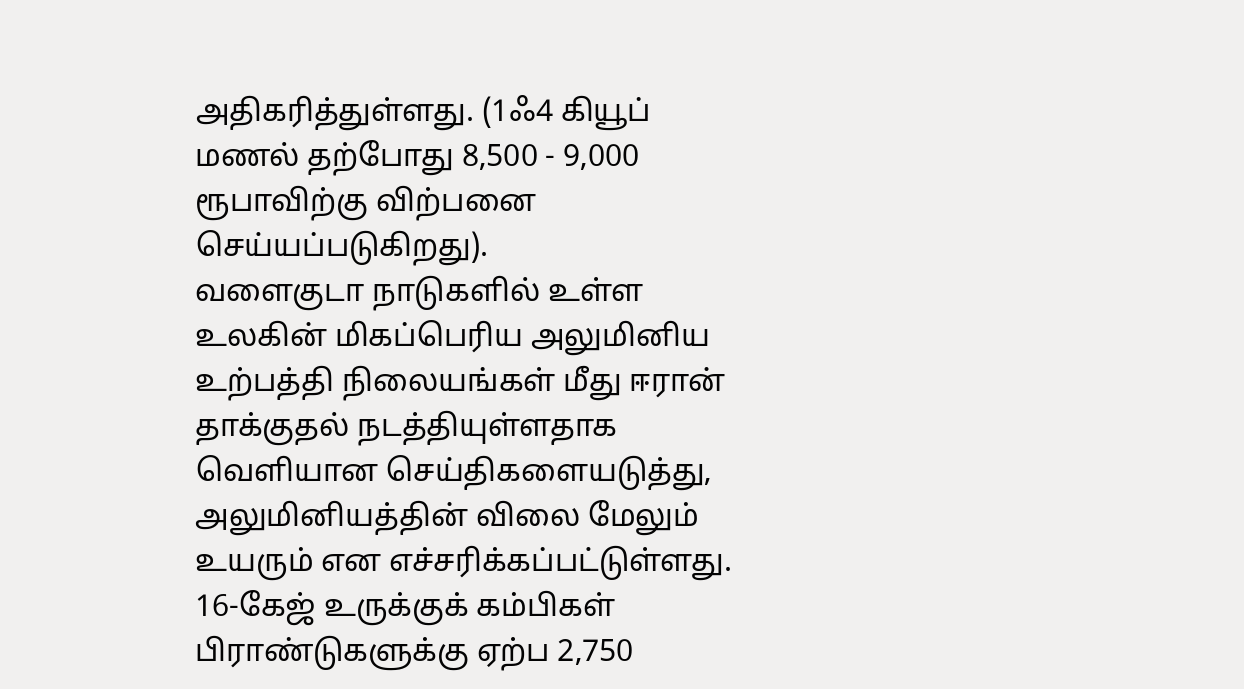அதிகரித்துள்ளது. (1ஃ4 கியூப் மணல் தற்போது 8,500 - 9,000 ரூபாவிற்கு விற்பனை செய்யப்படுகிறது).
வளைகுடா நாடுகளில் உள்ள உலகின் மிகப்பெரிய அலுமினிய உற்பத்தி நிலையங்கள் மீது ஈரான் தாக்குதல் நடத்தியுள்ளதாக வெளியான செய்திகளையடுத்து, அலுமினியத்தின் விலை மேலும் உயரும் என எச்சரிக்கப்பட்டுள்ளது.
16-கேஜ் உருக்குக் கம்பிகள் பிராண்டுகளுக்கு ஏற்ப 2,750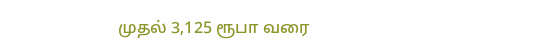முதல் 3,125 ரூபா வரை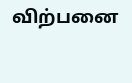விற்பனை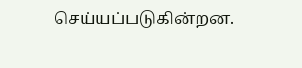செய்யப்படுகின்றன.